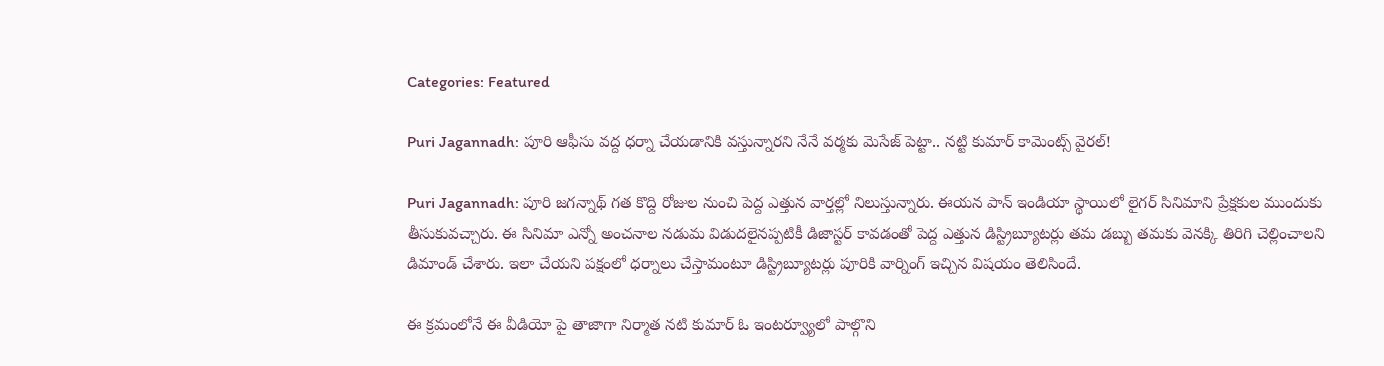Categories: Featured

Puri Jagannadh: పూరి ఆఫీసు వద్ద ధర్నా చేయడానికి వస్తున్నారని నేనే వర్మకు మెసేజ్ పెట్టా.. నట్టి కుమార్ కామెంట్స్ వైరల్!

Puri Jagannadh: పూరి జగన్నాథ్ గత కొద్ది రోజుల నుంచి పెద్ద ఎత్తున వార్తల్లో నిలుస్తున్నారు. ఈయన పాన్ ఇండియా స్థాయిలో లైగర్ సినిమాని ప్రేక్షకుల ముందుకు తీసుకువచ్చారు. ఈ సినిమా ఎన్నో అంచనాల నడుమ విడుదలైనప్పటికీ డిజాస్టర్ కావడంతో పెద్ద ఎత్తున డిస్ట్రిబ్యూటర్లు తమ డబ్బు తమకు వెనక్కి తిరిగి చెల్లించాలని డిమాండ్ చేశారు. ఇలా చేయని పక్షంలో ధర్నాలు చేస్తామంటూ డిస్ట్రిబ్యూటర్లు పూరికి వార్నింగ్ ఇచ్చిన విషయం తెలిసిందే.

ఈ క్రమంలోనే ఈ వీడియో పై తాజాగా నిర్మాత నటి కుమార్ ఓ ఇంటర్వ్యూలో పాల్గొని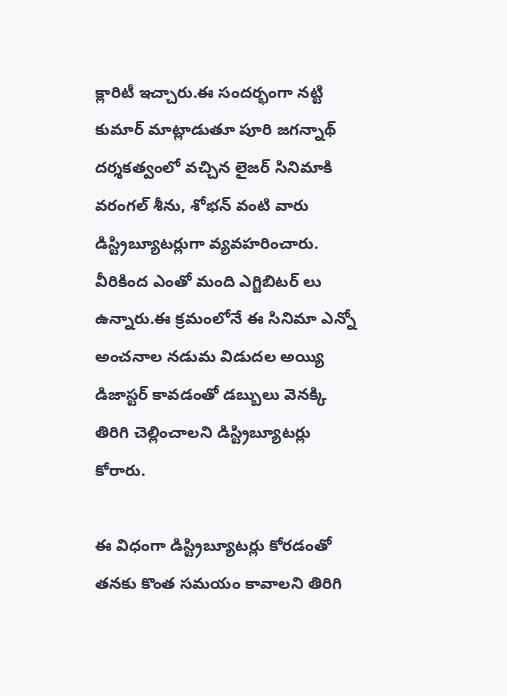క్లారిటీ ఇచ్చారు.ఈ సందర్భంగా నట్టి కుమార్ మాట్లాడుతూ పూరి జగన్నాథ్ దర్శకత్వంలో వచ్చిన లైజర్ సినిమాకి వరంగల్ శీను, శోభన్ వంటి వారు డిస్ట్రిబ్యూటర్లుగా వ్యవహరించారు. వీరికింద ఎంతో మంది ఎగ్జిబిటర్ లు ఉన్నారు.ఈ క్రమంలోనే ఈ సినిమా ఎన్నో అంచనాల నడుమ విడుదల అయ్యి డిజాస్టర్ కావడంతో డబ్బులు వెనక్కి తిరిగి చెల్లించాలని డిస్ట్రిబ్యూటర్లు కోరారు.

ఈ విధంగా డిస్ట్రిబ్యూటర్లు కోరడంతో తనకు కొంత సమయం కావాలని తిరిగి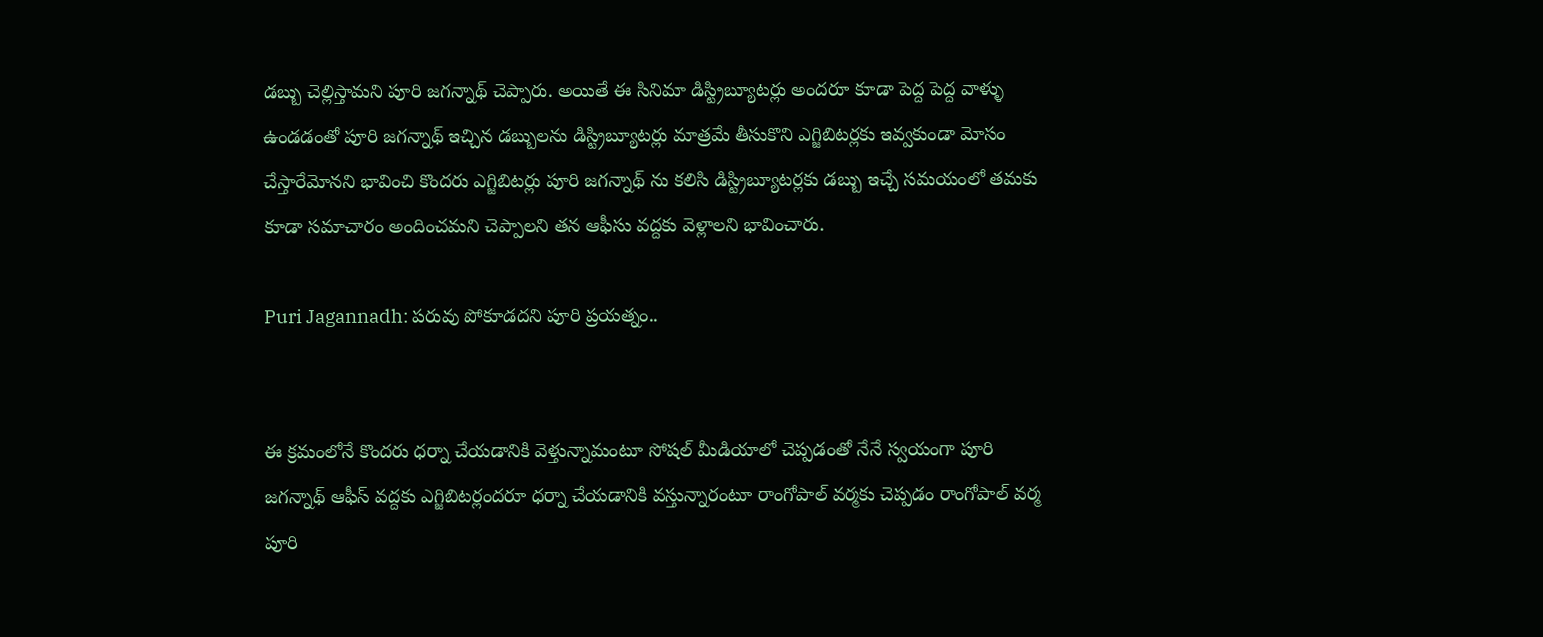డబ్బు చెల్లిస్తామని పూరి జగన్నాథ్ చెప్పారు. అయితే ఈ సినిమా డిస్ట్రిబ్యూటర్లు అందరూ కూడా పెద్ద పెద్ద వాళ్ళు ఉండడంతో పూరి జగన్నాథ్ ఇచ్చిన డబ్బులను డిస్ట్రిబ్యూటర్లు మాత్రమే తీసుకొని ఎగ్జిబిటర్లకు ఇవ్వకుండా మోసం చేస్తారేమోనని భావించి కొందరు ఎగ్జిబిటర్లు పూరి జగన్నాథ్ ను కలిసి డిస్ట్రిబ్యూటర్లకు డబ్బు ఇచ్చే సమయంలో తమకు కూడా సమాచారం అందించమని చెప్పాలని తన ఆఫీసు వద్దకు వెళ్లాలని భావించారు.

Puri Jagannadh: పరువు పోకూడదని పూరి ప్రయత్నం..


ఈ క్రమంలోనే కొందరు ధర్నా చేయడానికి వెళ్తున్నామంటూ సోషల్ మీడియాలో చెప్పడంతో నేనే స్వయంగా పూరి జగన్నాథ్ ఆఫీస్ వద్దకు ఎగ్జిబిటర్లందరూ ధర్నా చేయడానికి వస్తున్నారంటూ రాంగోపాల్ వర్మకు చెప్పడం రాంగోపాల్ వర్మ పూరి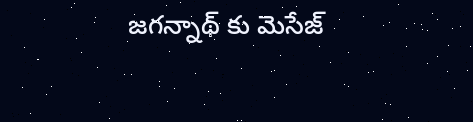జగన్నాథ్ కు మెసేజ్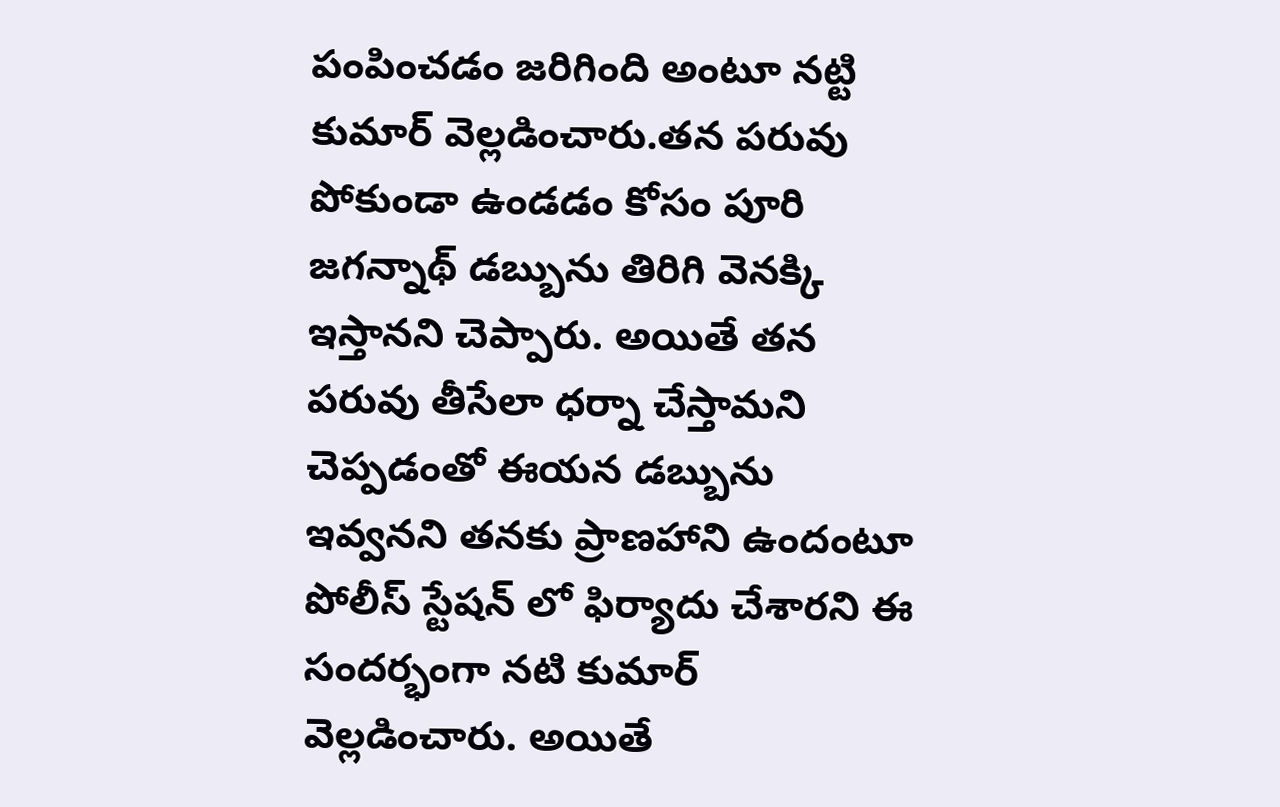పంపించడం జరిగింది అంటూ నట్టి కుమార్ వెల్లడించారు.తన పరువు పోకుండా ఉండడం కోసం పూరి జగన్నాథ్ డబ్బును తిరిగి వెనక్కి ఇస్తానని చెప్పారు. అయితే తన పరువు తీసేలా ధర్నా చేస్తామని చెప్పడంతో ఈయన డబ్బును ఇవ్వనని తనకు ప్రాణహాని ఉందంటూ పోలీస్ స్టేషన్ లో ఫిర్యాదు చేశారని ఈ సందర్భంగా నటి కుమార్ వెల్లడించారు. అయితే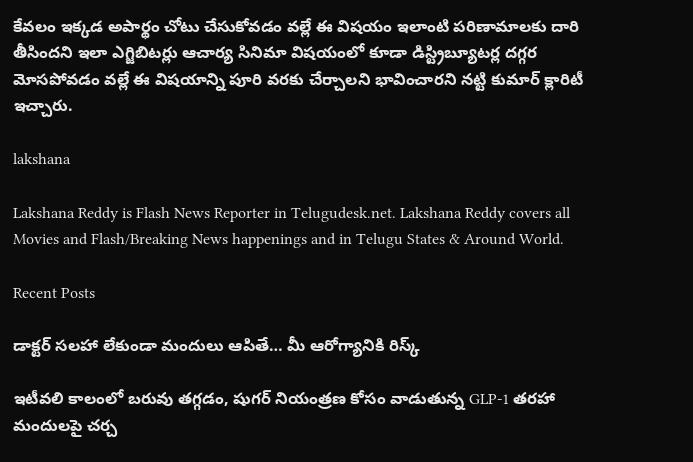కేవలం ఇక్కడ అపార్థం చోటు చేసుకోవడం వల్లే ఈ విషయం ఇలాంటి పరిణామాలకు దారి తీసిందని ఇలా ఎగ్జిబిటర్లు ఆచార్య సినిమా విషయంలో కూడా డిస్ట్రిబ్యూటర్ల దగ్గర మోసపోవడం వల్లే ఈ విషయాన్ని పూరి వరకు చేర్చాలని భావించారని నట్టి కుమార్ క్లారిటీ ఇచ్చారు.

lakshana

Lakshana Reddy is Flash News Reporter in Telugudesk.net. Lakshana Reddy covers all Movies and Flash/Breaking News happenings and in Telugu States & Around World.

Recent Posts

డాక్టర్ సలహా లేకుండా మందులు ఆపితే… మీ ఆరోగ్యానికి రిస్క్

ఇటీవలి కాలంలో బరువు తగ్గడం, షుగర్ నియంత్రణ కోసం వాడుతున్న GLP-1 తరహా మందులపై చర్చ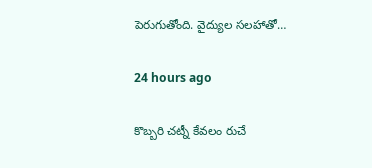పెరుగుతోంది. వైద్యుల సలహాతో…

24 hours ago

కొబ్బరి చట్నీ కేవలం రుచే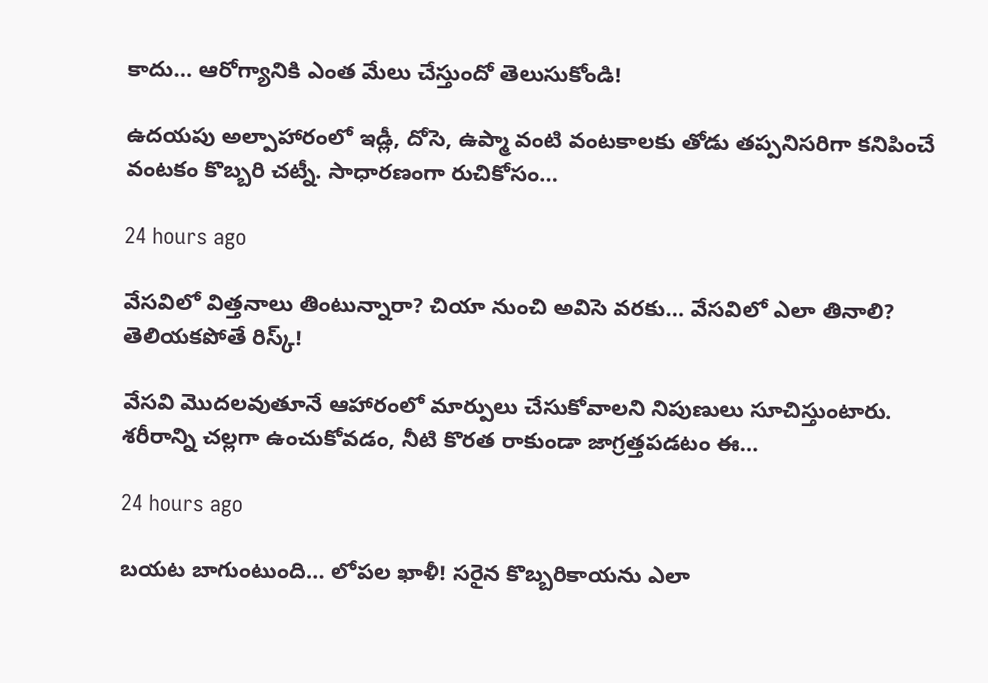కాదు… ఆరోగ్యానికి ఎంత మేలు చేస్తుందో తెలుసుకోండి!

ఉదయపు అల్పాహారంలో ఇడ్లీ, దోసె, ఉప్మా వంటి వంటకాలకు తోడు తప్పనిసరిగా కనిపించే వంటకం కొబ్బరి చట్నీ. సాధారణంగా రుచికోసం…

24 hours ago

వేసవిలో విత్తనాలు తింటున్నారా? చియా నుంచి అవిసె వరకు… వేసవిలో ఎలా తినాలి? తెలియకపోతే రిస్క్!

వేసవి మొదలవుతూనే ఆహారంలో మార్పులు చేసుకోవాలని నిపుణులు సూచిస్తుంటారు. శరీరాన్ని చల్లగా ఉంచుకోవడం, నీటి కొరత రాకుండా జాగ్రత్తపడటం ఈ…

24 hours ago

బయట బాగుంటుంది… లోపల ఖాళీ! సరైన కొబ్బరికాయను ఎలా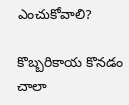ఎంచుకోవాలి?

కొబ్బరికాయ కొనడం చాలా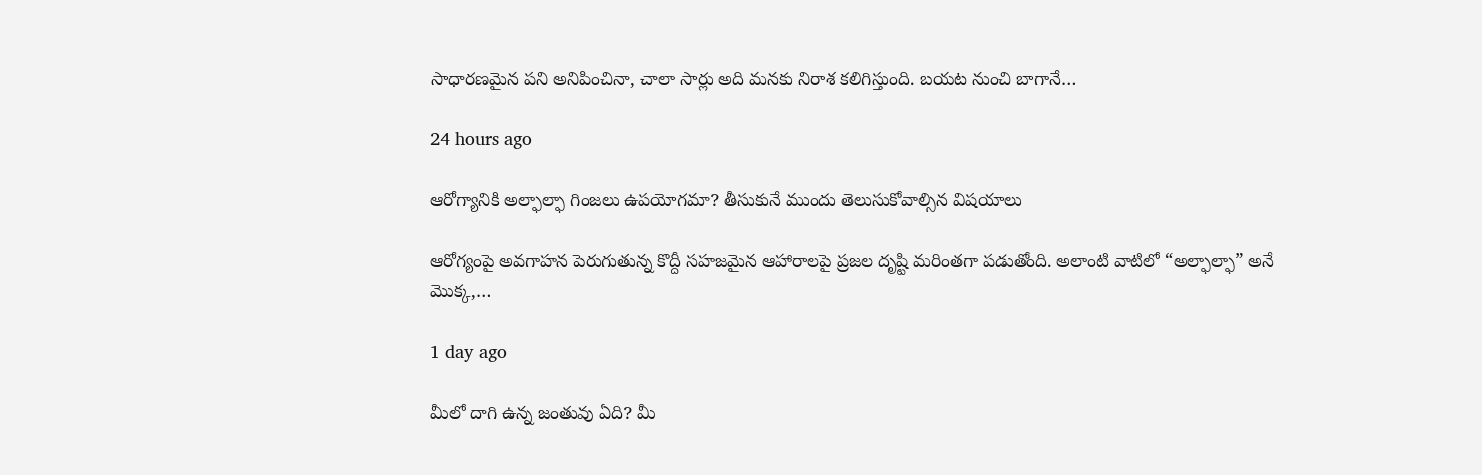సాధారణమైన పని అనిపించినా, చాలా సార్లు అది మనకు నిరాశ కలిగిస్తుంది. బయట నుంచి బాగానే…

24 hours ago

ఆరోగ్యానికి అల్ఫాల్ఫా గింజలు ఉపయోగమా? తీసుకునే ముందు తెలుసుకోవాల్సిన విషయాలు

ఆరోగ్యంపై అవగాహన పెరుగుతున్న కొద్దీ సహజమైన ఆహారాలపై ప్రజల దృష్టి మరింతగా పడుతోంది. అలాంటి వాటిలో “అల్ఫాల్ఫా” అనే మొక్క,…

1 day ago

మీలో దాగి ఉన్న జంతువు ఏది? మీ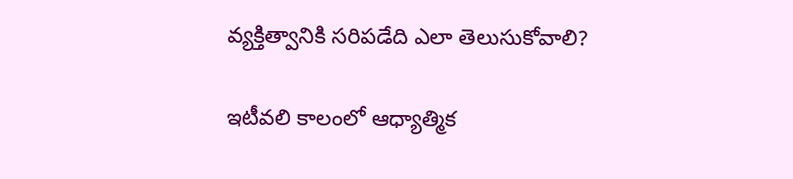వ్యక్తిత్వానికి సరిపడేది ఎలా తెలుసుకోవాలి?

ఇటీవలి కాలంలో ఆధ్యాత్మిక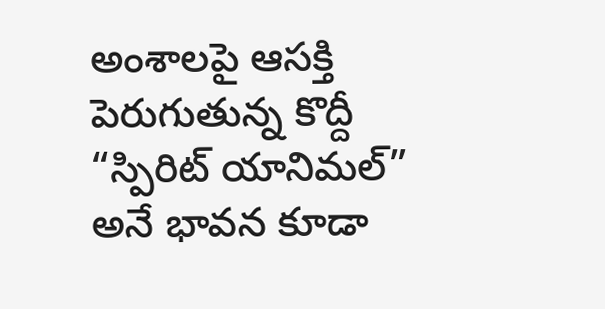అంశాలపై ఆసక్తి పెరుగుతున్న కొద్దీ “స్పిరిట్ యానిమల్” అనే భావన కూడా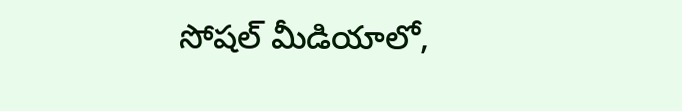సోషల్ మీడియాలో,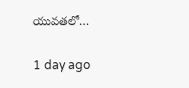యువతలో…

1 day ago